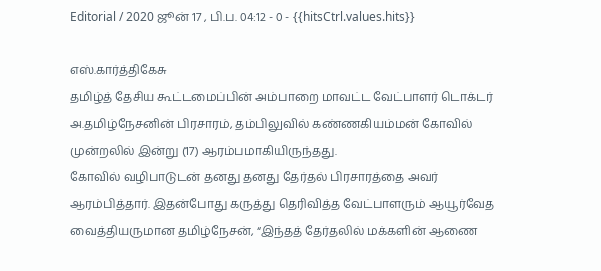Editorial / 2020 ஜூன் 17 , பி.ப. 04:12 - 0 - {{hitsCtrl.values.hits}}

எஸ்.கார்த்திகேசு
தமிழ்த் தேசிய கூட்டமைப்பின் அம்பாறை மாவட்ட வேட்பாளர் டொக்டர் அ.தமிழ்நேசனின் பிரசாரம், தம்பிலுவில் கண்ணகியம்மன் கோவில் முன்றலில் இன்று (17) ஆரம்பமாகியிருந்தது.
கோவில் வழிபாடுடன் தனது தனது தேர்தல் பிரசாரத்தை அவர் ஆரம்பித்தார். இதன்போது கருத்து தெரிவித்த வேட்பாளரும் ஆயூர்வேத வைத்தியருமான தமிழ்நேசன், “இந்தத் தேர்தலில் மக்களின் ஆணை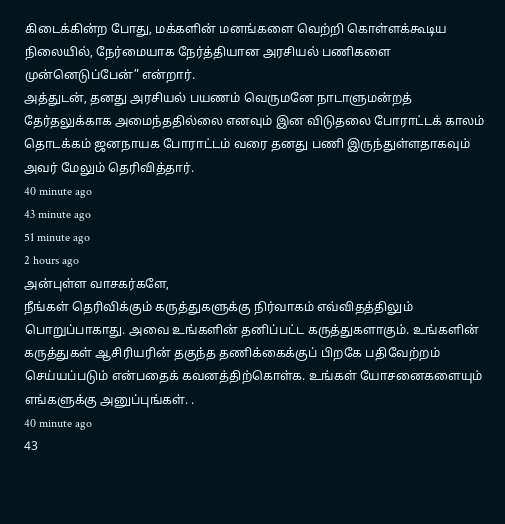கிடைக்கின்ற போது, மக்களின் மனங்களை வெற்றி கொள்ளக்கூடிய நிலையில், நேர்மையாக நேர்த்தியான அரசியல் பணிகளை முன்னெடுப்பேன்” என்றார்.
அத்துடன், தனது அரசியல் பயணம் வெருமனே நாடாளுமன்றத் தேர்தலுக்காக அமைந்ததில்லை எனவும் இன விடுதலை போராட்டக் காலம் தொடக்கம் ஜனநாயக போராட்டம் வரை தனது பணி இருந்துள்ளதாகவும் அவர் மேலும் தெரிவித்தார்.
40 minute ago
43 minute ago
51 minute ago
2 hours ago
அன்புள்ள வாசகர்களே,
நீங்கள் தெரிவிக்கும் கருத்துகளுக்கு நிர்வாகம் எவ்விதத்திலும் பொறுப்பாகாது. அவை உங்களின் தனிப்பட்ட கருத்துகளாகும். உங்களின் கருத்துகள் ஆசிரியரின் தகுந்த தணிக்கைக்குப் பிறகே பதிவேற்றம் செய்யப்படும் என்பதைக் கவனத்திற்கொள்க. உங்கள் யோசனைகளையும் எங்களுக்கு அனுப்புங்கள். .
40 minute ago
43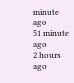minute ago
51 minute ago
2 hours ago